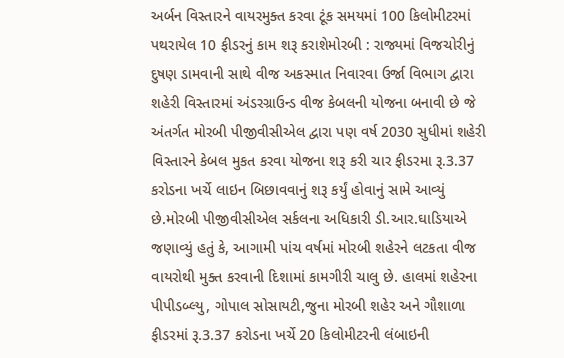અર્બન વિસ્તારને વાયરમુક્ત કરવા ટૂંક સમયમાં 100 કિલોમીટરમાં પથરાયેલ 10 ફીડરનું કામ શરૂ કરાશેમોરબી : રાજ્યમાં વિજચોરીનું દુષણ ડામવાની સાથે વીજ અકસ્માત નિવારવા ઉર્જા વિભાગ દ્વારા શહેરી વિસ્તારમાં અંડરગ્રાઉન્ડ વીજ કેબલની યોજના બનાવી છે જે અંતર્ગત મોરબી પીજીવીસીએલ દ્વારા પણ વર્ષ 2030 સુધીમાં શહેરી વિસ્તારને કેબલ મુકત કરવા યોજના શરૂ કરી ચાર ફીડરમા રૂ.3.37 કરોડના ખર્ચે લાઇન બિછાવવાનું શરૂ કર્યું હોવાનું સામે આવ્યું છે.મોરબી પીજીવીસીએલ સર્કલના અધિકારી ડી.આર.ઘાડિયાએ જણાવ્યું હતું કે, આગામી પાંચ વર્ષમાં મોરબી શહેરને લટકતા વીજ વાયરોથી મુક્ત કરવાની દિશામાં કામગીરી ચાલુ છે. હાલમાં શહેરના પીપીડબ્લ્યુ, ગોપાલ સોસાયટી,જુના મોરબી શહેર અને ગૌશાળા ફીડરમાં રૂ.3.37 કરોડના ખર્ચે 20 કિલોમીટરની લંબાઇની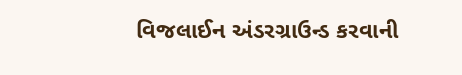વિજલાઈન અંડરગ્રાઉન્ડ કરવાની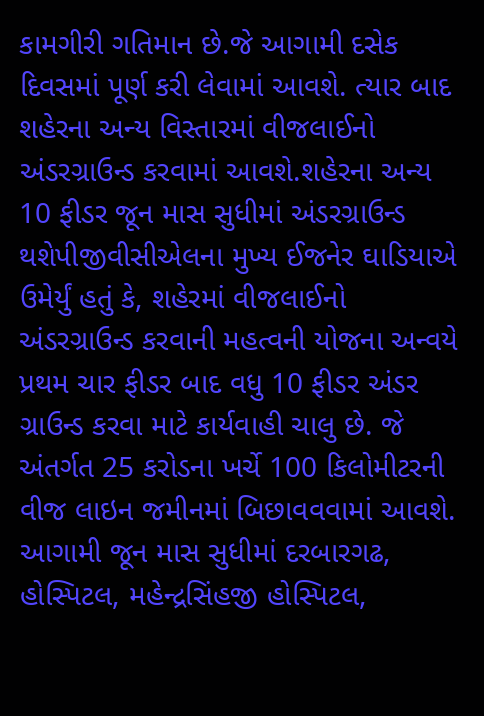કામગીરી ગતિમાન છે.જે આગામી દસેક દિવસમાં પૂર્ણ કરી લેવામાં આવશે. ત્યાર બાદ શહેરના અન્ય વિસ્તારમાં વીજલાઈનો અંડરગ્રાઉન્ડ કરવામાં આવશે.શહેરના અન્ય 10 ફીડર જૂન માસ સુધીમાં અંડરગ્રાઉન્ડ થશેપીજીવીસીએલના મુખ્ય ઈજનેર ઘાડિયાએ ઉમેર્યું હતું કે, શહેરમાં વીજલાઈનો અંડરગ્રાઉન્ડ કરવાની મહત્વની યોજના અન્વયે પ્રથમ ચાર ફીડર બાદ વધુ 10 ફીડર અંડર ગ્રાઉન્ડ કરવા માટે કાર્યવાહી ચાલુ છે. જે અંતર્ગત 25 કરોડના ખર્ચે 100 કિલોમીટરની વીજ લાઇન જમીનમાં બિછાવવવામાં આવશે. આગામી જૂન માસ સુધીમાં દરબારગઢ, હોસ્પિટલ, મહેન્દ્રસિંહજી હોસ્પિટલ,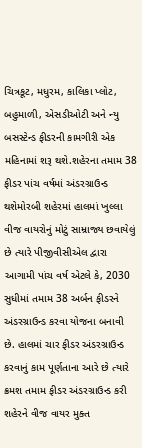ચિત્રકૂટ, મધુરમ, કાલિકા પ્લોટ, બહુમાળી, એસડીઓટી અને ન્યુ બસસ્ટેન્ડ ફીડરની કામગીરી એક મહિનામાં શરૂ થશે.શહેરના તમામ 38 ફીડર પાંચ વર્ષમાં અંડરગ્રાઉન્ડ થશેમોરબી શહેરમાં હાલમાં ખુલ્લા વીજ વાયરોનું મોટું સામ્રાજ્ય છવાયેલું છે ત્યારે પીજીવીસીએલ દ્વારા આગામી પાંચ વર્ષ એટલે કે, 2030 સુધીમાં તમામ 38 અર્બન ફીડરને અંડરગ્રાઉન્ડ કરવા યોજના બનાવી છે. હાલમાં ચાર ફીડર અંડરગ્રાઉન્ડ કરવાનું કામ પૂર્ણતાના આરે છે ત્યારે ક્રમશ તમામ ફીડર અંડરગ્રાઉન્ડ કરી શહેરને વીજ વાયર મુક્ત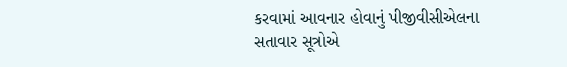કરવામાં આવનાર હોવાનું પીજીવીસીએલના સતાવાર સૂત્રોએ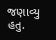જણાવ્યુ હતુ.